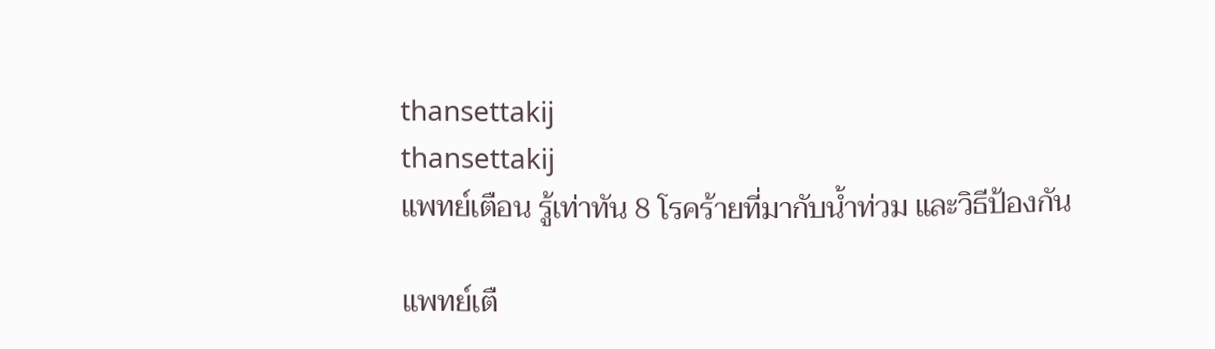thansettakij
thansettakij
แพทย์เตือน รู้เท่าทัน 8 โรคร้ายที่มากับน้ำท่วม และวิธีป้องกัน

แพทย์เตื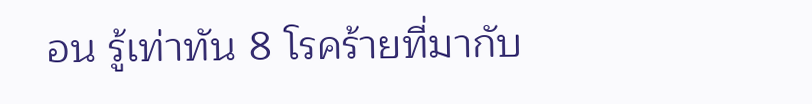อน รู้เท่าทัน 8 โรคร้ายที่มากับ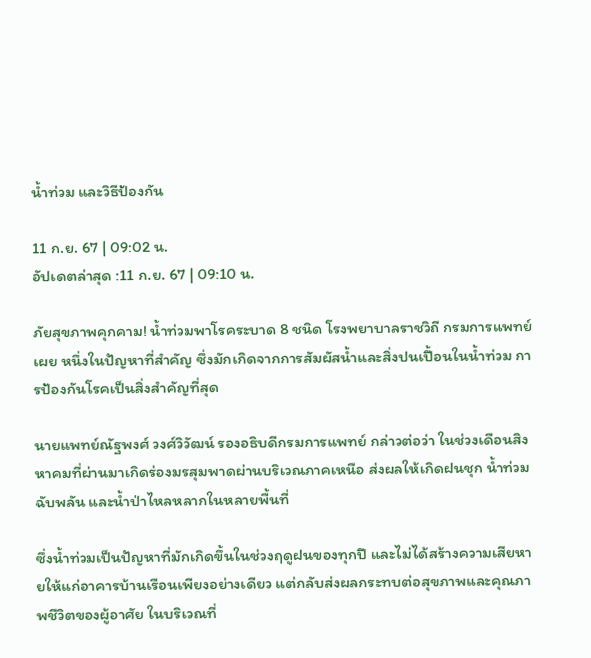น้ำท่วม และวิธีป้องกัน

11 ก.ย. 67 | 09:02 น.
อัปเดตล่าสุด :11 ก.ย. 67 | 09:10 น.

ภัยสุขภาพคุกคาม! น้ำท่วมพาโรคระบาด 8 ชนิด โรงพยาบาลราชวิถี กรมการแพทย์ เผย หนึ่งในปัญหาที่สำคัญ ซึ่งมักเกิดจากการสัมผัสน้ำและสิ่งปนเปื้อนในน้ำท่วม การป้องกันโรคเป็นสิ่งสำคัญที่สุด

นายแพทย์ณัฐพงศ์ วงศ์วิวัฒน์ รองอธิบดีกรมการแพทย์ กล่าวต่อว่า ในช่วงเดือนสิงหาคมที่ผ่านมาเกิดร่องมรสุมพาดผ่านบริเวณภาคเหนือ ส่งผลให้เกิดฝนชุก น้ำท่วมฉับพลัน และน้ำป่าไหลหลากในหลายพื้นที่

ซึ่งน้ำท่วมเป็นปัญหาที่มักเกิดขึ้นในช่วงฤดูฝนของทุกปี และไม่ได้สร้างความเสียหายให้แก่อาคารบ้านเรือนเพียงอย่างเดียว แต่กลับส่งผลกระทบต่อสุขภาพและคุณภาพชีวิตของผู้อาศัย ในบริเวณที่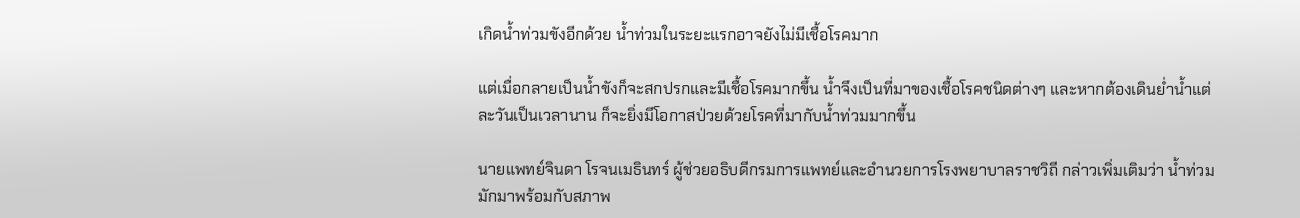เกิดน้ำท่วมขังอีกด้วย น้ำท่วมในระยะแรกอาจยังไม่มีเชื้อโรคมาก

แต่เมื่อกลายเป็นน้ำขังก็จะสกปรกและมีเชื้อโรคมากขึ้น น้ำจึงเป็นที่มาของเชื้อโรคชนิดต่างๆ และหากต้องเดินย่ำน้ำแต่ละวันเป็นเวลานาน ก็จะยิ่งมีโอกาสป่วยด้วยโรคที่มากับน้ำท่วมมากขึ้น

นายแพทย์จินดา โรจนเมธินทร์ ผู้ช่วยอธิบดีกรมการแพทย์และอำนวยการโรงพยาบาลราชวิถี กล่าวเพิ่มเติมว่า น้ำท่วมมักมาพร้อมกับสภาพ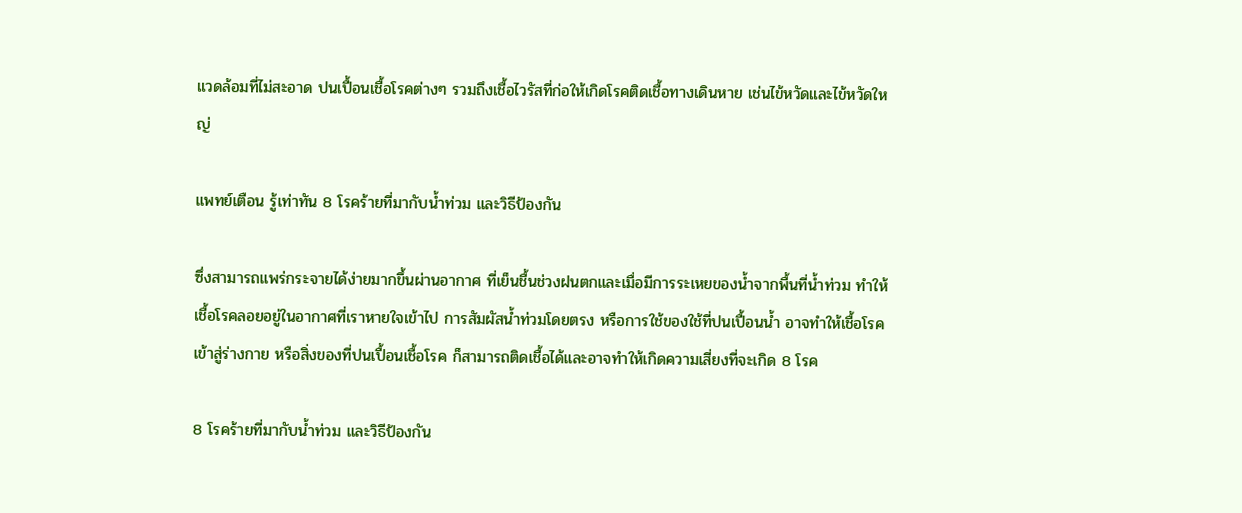แวดล้อมที่ไม่สะอาด ปนเปื้อนเชื้อโรคต่างๆ รวมถึงเชื้อไวรัสที่ก่อให้เกิดโรคติดเชื้อทางเดินหาย เช่นไข้หวัดและไข้หวัดใหญ่

แพทย์เตือน รู้เท่าทัน 8 โรคร้ายที่มากับน้ำท่วม และวิธีป้องกัน

ซึ่งสามารถแพร่กระจายได้ง่ายมากขึ้นผ่านอากาศ ที่เย็นชื้นช่วงฝนตกและเมื่อมีการระเหยของน้ำจากพื้นที่น้ำท่วม ทำให้เชื้อโรคลอยอยู่ในอากาศที่เราหายใจเข้าไป การสัมผัสน้ำท่วมโดยตรง หรือการใช้ของใช้ที่ปนเปื้อนน้ำ อาจทำให้เชื้อโรคเข้าสู่ร่างกาย หรือสิ่งของที่ปนเปื้อนเชื้อโรค ก็สามารถติดเชื้อได้และอาจทำให้เกิดความเสี่ยงที่จะเกิด 8 โรค

8 โรคร้ายที่มากับน้ำท่วม และวิธีป้องกัน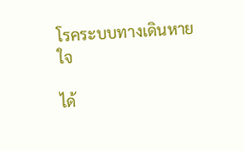โรคระบบทางเดินหายใจ

ได้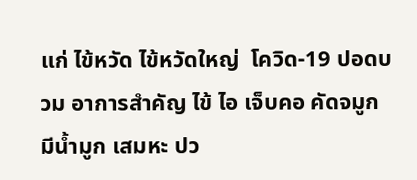แก่ ไข้หวัด ไข้หวัดใหญ่  โควิด-19 ปอดบวม อาการสำคัญ ไข้ ไอ เจ็บคอ คัดจมูก มีน้ำมูก เสมหะ ปว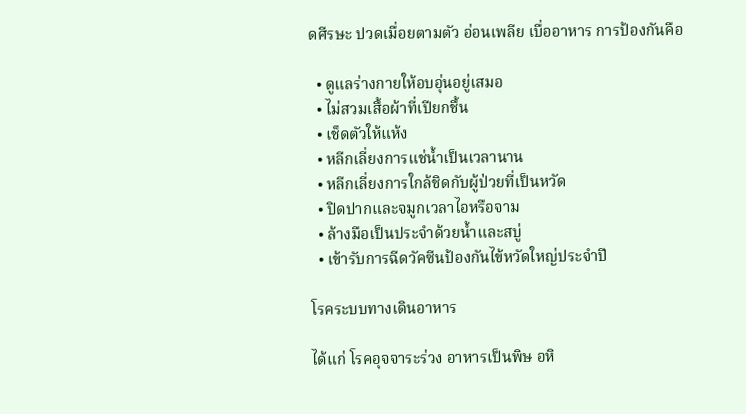ดศีรษะ ปวดเมื่อยตามตัว อ่อนเพลีย เบื่ออาหาร การป้องกันคือ

  • ดูแลร่างกายให้อบอุ่นอยู่เสมอ
  • ไม่สวมเสื้อผ้าที่เปียกชื้น
  • เช็ดตัวให้แห้ง
  • หลีกเลี่ยงการแช่น้ำเป็นเวลานาน
  • หลีกเลี่ยงการใกล้ชิดกับผู้ป่วยที่เป็นหวัด
  • ปิดปากและจมูกเวลาไอหรือจาม
  • ล้างมือเป็นประจำด้วยน้ำและสบู่
  • เข้ารับการฉีดวัคซีนป้องกันไข้หวัดใหญ่ประจำปี

โรคระบบทางเดินอาหาร

ได้แก่ โรคอุจจาระร่วง อาหารเป็นพิษ อหิ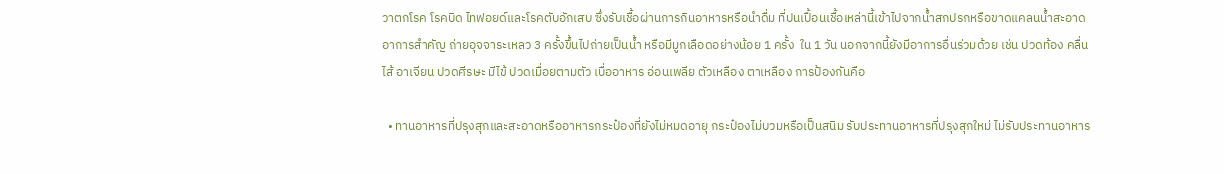วาตกโรค โรคบิด ไทฟอยด์และโรคตับอักเสบ ซึ่งรับเชื้อผ่านการกินอาหารหรือนำดื่ม ที่ปนเปื้อนเชื้อเหล่านี้เข้าไปจากน้ำสกปรกหรือขาดแคลนน้ำสะอาด อาการสำคัญ ถ่ายอุจจาระเหลว 3 ครั้งขึ้นไปถ่ายเป็นน้ำ หรือมีมูกเลือดอย่างน้อย 1 ครั้ง  ใน 1 วัน นอกจากนี้ยังมีอาการอื่นร่วมด้วย เช่น ปวดท้อง คลื่นไส้ อาเจียน ปวดศีรษะ มีไข้ ปวดเมื่อยตามตัว เบื่ออาหาร อ่อนเพลีย ตัวเหลือง ตาเหลือง การป้องกันคือ

  • ทานอาหารที่ปรุงสุกและสะอาดหรืออาหารกระป๋องที่ยังไม่หมดอายุ กระป๋องไม่บวมหรือเป็นสนิม รับประทานอาหารที่ปรุงสุกใหม่ ไม่รับประทานอาหาร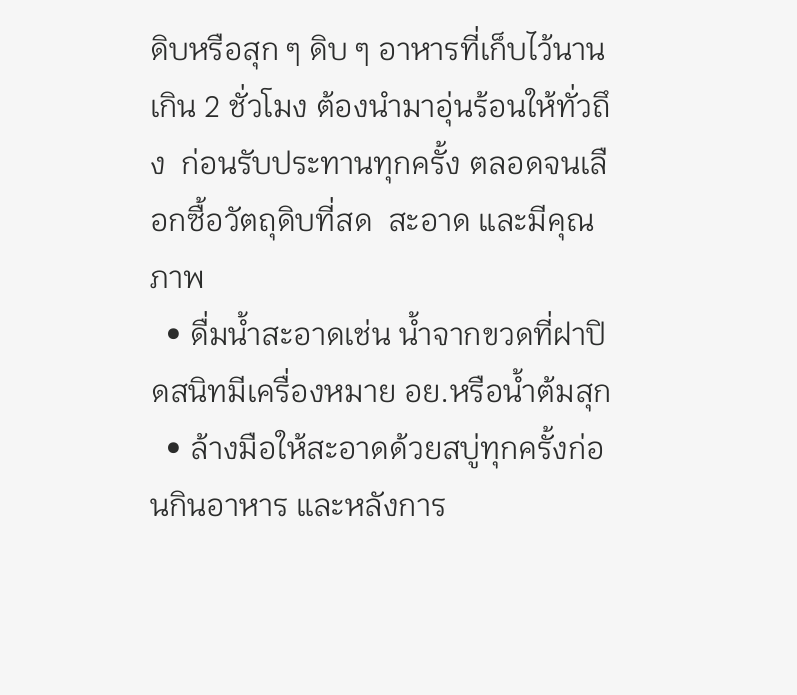ดิบหรือสุก ๆ ดิบ ๆ อาหารที่เก็บไว้นานเกิน 2 ชั่วโมง ต้องนำมาอุ่นร้อนให้ทั่วถึง  ก่อนรับประทานทุกครั้ง ตลอดจนเลือกซื้อวัตถุดิบที่สด  สะอาด และมีคุณภาพ
  • ดื่มน้ำสะอาดเช่น น้ำจากขวดที่ฝาปิดสนิทมีเครื่องหมาย อย.หรือน้ำต้มสุก
  • ล้างมือให้สะอาดด้วยสบู่ทุกครั้งก่อนกินอาหาร และหลังการ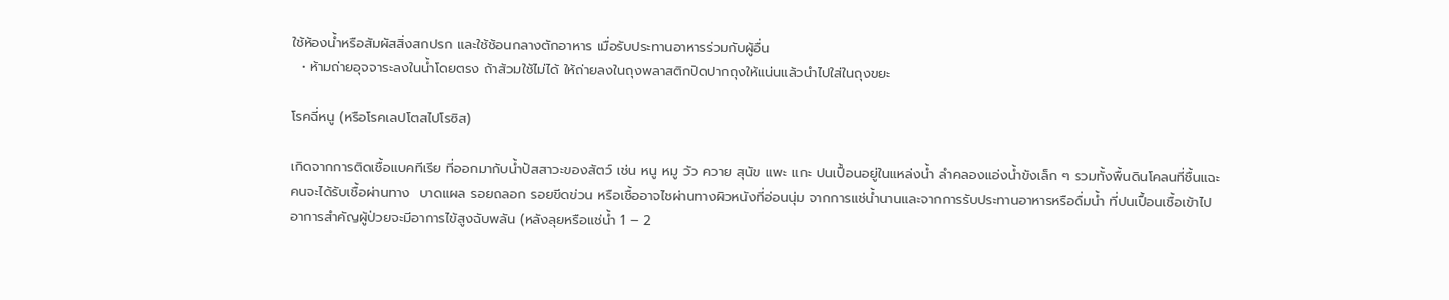ใช้ห้องน้ำหรือสัมผัสสิ่งสกปรก และใช้ช้อนกลางตักอาหาร เมื่อรับประทานอาหารร่วมกับผู้อื่น
  • ห้ามถ่ายอุจจาระลงในน้ำโดยตรง ถ้าส้วมใช้ไม่ได้ ให้ถ่ายลงในถุงพลาสติกปิดปากถุงให้แน่นแล้วนำไปใส่ในถุงขยะ

โรคฉี่หนู (หรือโรคเลปโตสไปโรซิส)

เกิดจากการติดเชื้อแบคทีเรีย ที่ออกมากับน้ำปัสสาวะของสัตว์ เช่น หนู หมู วัว ควาย สุนัข แพะ แกะ ปนเปื้อนอยู่ในแหล่งน้ำ ลำคลองแอ่งน้ำขังเล็ก ๆ รวมทั้งพื้นดินโคลนที่ชื้นแฉะ คนจะได้รับเชื้อผ่านทาง  บาดแผล รอยถลอก รอยขีดข่วน หรือเชื้ออาจไชผ่านทางผิวหนังที่อ่อนนุ่ม จากการแช่น้ำนานและจากการรับประทานอาหารหรือดื่มน้ำ ที่ปนเปื้อนเชื้อเข้าไป อาการสำคัญผู้ป่วยจะมีอาการไข้สูงฉับพลัน (หลังลุยหรือแช่น้ำ 1 – 2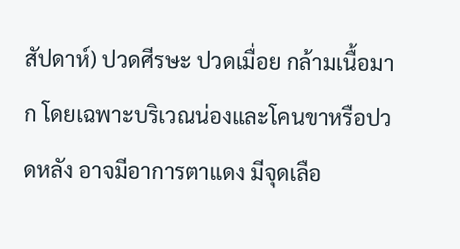สัปดาห์) ปวดศีรษะ ปวดเมื่อย กล้ามเนื้อมาก โดยเฉพาะบริเวณน่องและโคนขาหรือปวดหลัง อาจมีอาการตาแดง มีจุดเลือ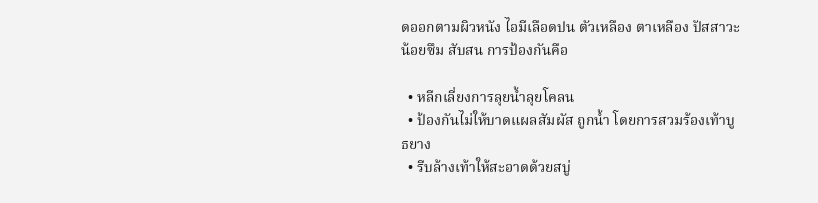ดออกตามผิวหนัง ไอมีเลือดปน ตัวเหลือง ตาเหลือง ปัสสาวะน้อยซึม สับสน การป้องกันคือ

  • หลีกเลี่ยงการลุยน้ำลุยโคลน
  • ป้องกันไม่ให้บาดแผลสัมผัส ถูกน้ำ โดยการสวมร้องเท้าบูธยาง
  • รีบล้างเท้าให้สะอาดด้วยสบู่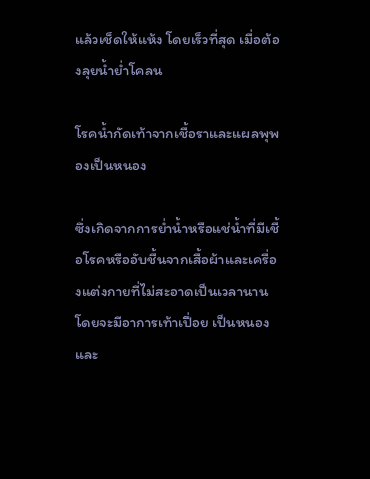แล้วเช็ดให้แห้ง โดยเร็วที่สุด เมื่อต้องลุยน้ำย่ำโคลน

โรคน้ำกัดเท้าจากเชื้อราและแผลพุพองเป็นหนอง

ซึ่งเกิดจากการย่ำน้ำหรือแช่น้ำที่มีเชื้อโรคหรืออับชื้นจากเสื้อผ้าและเครื่องแต่งกายที่ไม่สะอาดเป็นเวลานาน โดยจะมีอาการเท้าเปื่อย เป็นหนอง และ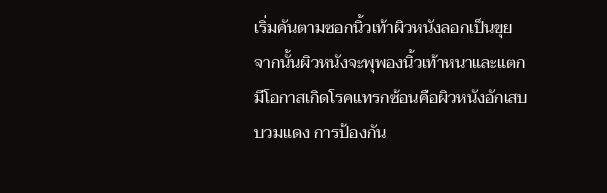เริ่มคันตามซอกนิ้วเท้าผิวหนังลอกเป็นขุย จากนั้นผิวหนังจะพุพองนิ้วเท้าหนาและแตก มีโอกาสเกิดโรคแทรกซ้อนคือผิวหนังอักเสบบวมแดง การป้องกัน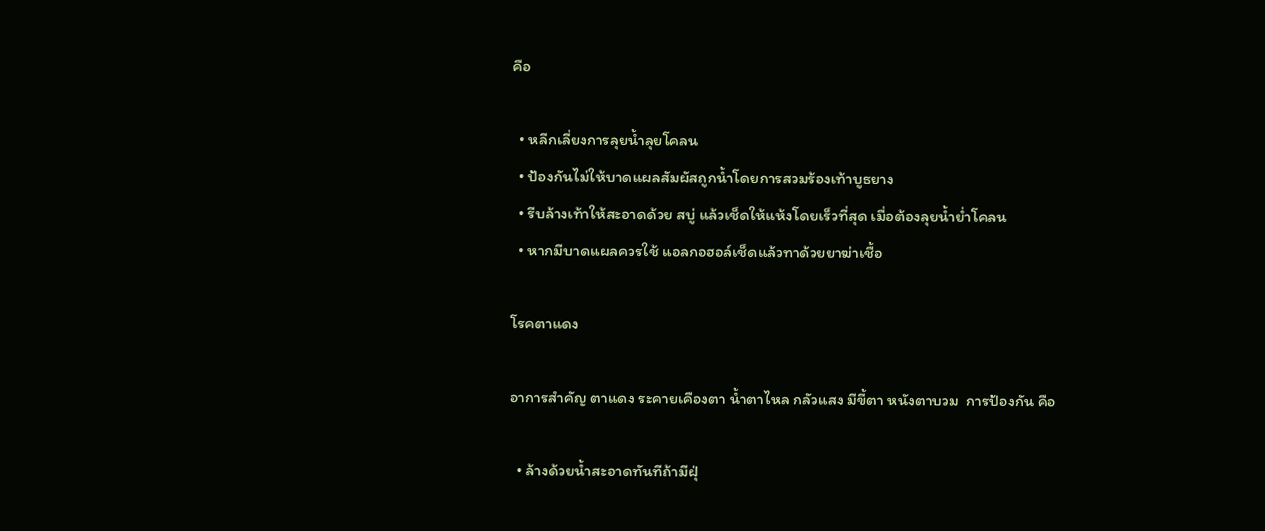คือ

  • หลีกเลี่ยงการลุยน้ำลุยโคลน
  • ป้องกันไม่ให้บาดแผลสัมผัสถูกน้ำโดยการสวมร้องเท้าบูธยาง
  • รีบล้างเท้าให้สะอาดด้วย สบู่ แล้วเช็ดให้แห้งโดยเร็วที่สุด เมื่อต้องลุยน้ำย่ำโคลน
  • หากมีบาดแผลควรใช้ แอลกอฮอล์เช็ดแล้วทาด้วยยาฆ่าเชื้อ

โรคตาแดง

อาการสำคัญ ตาแดง ระคายเคืองตา น้ำตาไหล กลัวแสง มีขี้ตา หนังตาบวม  การป้องกัน คือ

  • ล้างด้วยน้ำสะอาดทันทีถ้ามีฝุ่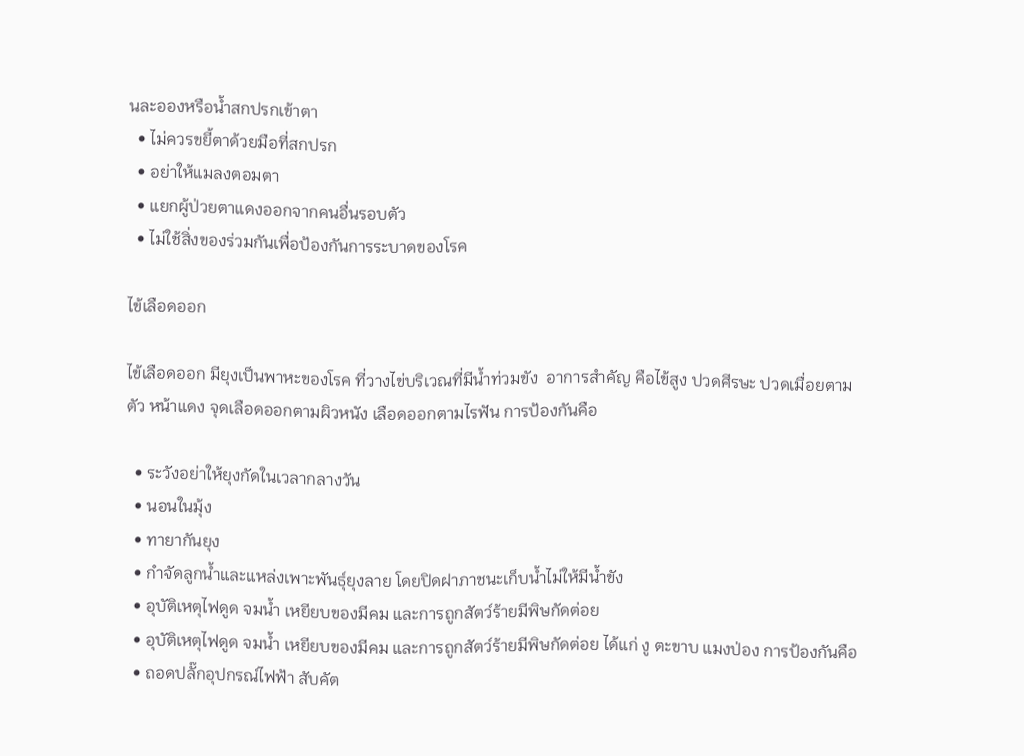นละอองหรือน้ำสกปรกเข้าตา
  • ไม่ควรขยี้ตาด้วยมือที่สกปรก
  • อย่าให้แมลงตอมตา
  • แยกผู้ป่วยตาแดงออกจากคนอื่นรอบตัว
  • ไม่ใช้สิ่งของร่วมกันเพื่อป้องกันการระบาดของโรค

ไข้เลือดออก

ไข้เลือดออก มียุงเป็นพาหะของโรค ที่วางไข่บริเวณที่มีน้ำท่วมขัง  อาการสำคัญ คือไข้สูง ปวดศีรษะ ปวดเมื่อยตามตัว หน้าแดง จุดเลือดออกตามผิวหนัง เลือดออกตามไรฟัน การป้องกันคือ

  • ระวังอย่าให้ยุงกัดในเวลากลางวัน
  • นอนในมุ้ง
  • ทายากันยุง
  • กำจัดลูกน้ำและแหล่งเพาะพันธุ์ยุงลาย โดยปิดฝาภาชนะเก็บน้ำไม่ให้มีน้ำขัง
  • อุบัติเหตุไฟดูด จมน้ำ เหยียบของมีคม และการถูกสัตว์ร้ายมีพิษกัดต่อย
  • อุบัติเหตุไฟดูด จมน้ำ เหยียบของมีคม และการถูกสัตว์ร้ายมีพิษกัดต่อย ได้แก่ งู ตะขาบ แมงป่อง การป้องกันคือ
  • ถอดปลั๊กอุปกรณ์ไฟฟ้า สับคัต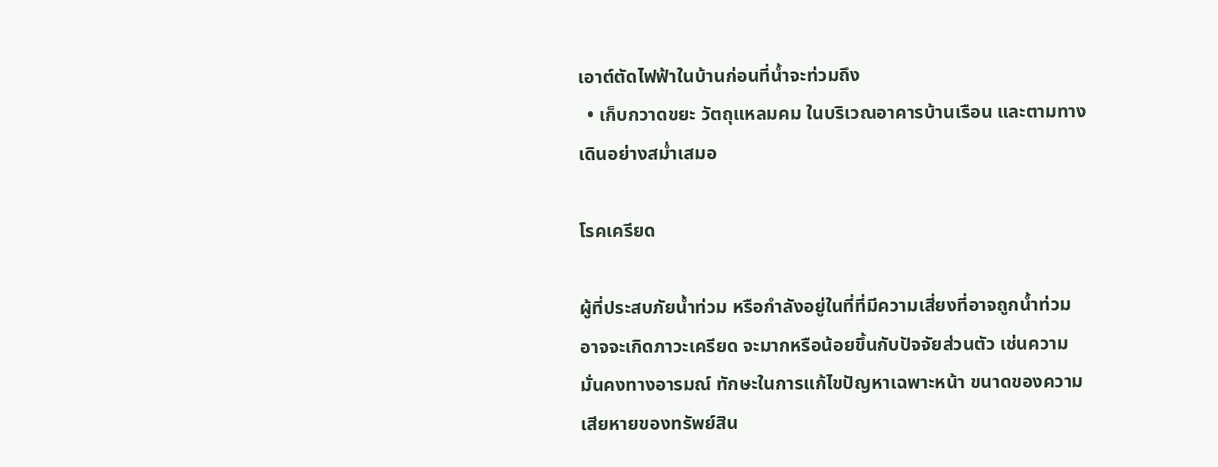เอาต์ตัดไฟฟ้าในบ้านก่อนที่น้ำจะท่วมถึง
  • เก็บกวาดขยะ วัตถุแหลมคม ในบริเวณอาคารบ้านเรือน และตามทางเดินอย่างสม่ำเสมอ

โรคเครียด

ผู้ที่ประสบภัยน้ำท่วม หรือกำลังอยู่ในที่ที่มีความเสี่ยงที่อาจถูกน้ำท่วม อาจจะเกิดภาวะเครียด จะมากหรือน้อยขึ้นกับปัจจัยส่วนตัว เช่นความมั่นคงทางอารมณ์ ทักษะในการแก้ไขปัญหาเฉพาะหน้า ขนาดของความเสียหายของทรัพย์สิน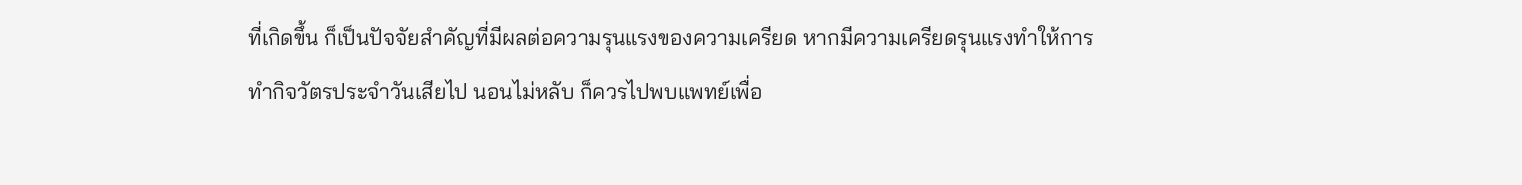ที่เกิดขึ้น ก็เป็นปัจจัยสำคัญที่มีผลต่อความรุนแรงของความเครียด หากมีความเครียดรุนแรงทำให้การทำกิจวัตรประจำวันเสียไป นอนไม่หลับ ก็ควรไปพบแพทย์เพื่อ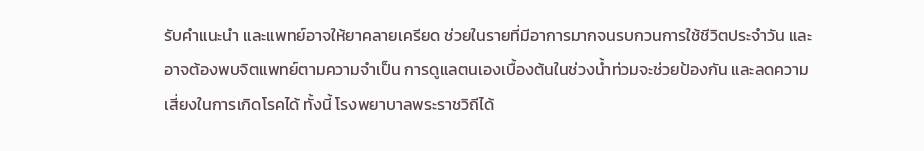รับคำแนะนำ และแพทย์อาจให้ยาคลายเครียด ช่วยในรายที่มีอาการมากจนรบกวนการใช้ชีวิตประจำวัน และอาจต้องพบจิตแพทย์ตามความจำเป็น การดูแลตนเองเบื้องต้นในช่วงน้ำท่วมจะช่วยป้องกัน และลดความเสี่ยงในการเกิดโรคได้ ทั้งนี้ โรงพยาบาลพระราชวิถีได้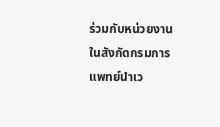ร่วมกับหน่วยงานในสังกัดกรมการแพทย์นำเว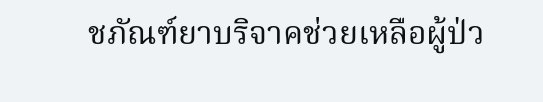ชภัณฑ์ยาบริจาคช่วยเหลือผู้ป่ว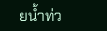ยน้ำท่ว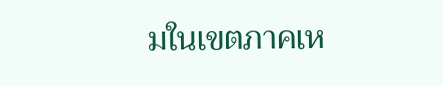มในเขตภาคเห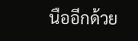นืออีกด้วย